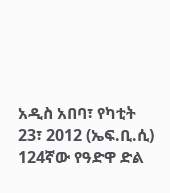አዲስ አበባ፣ የካቲት 23፣ 2012 (ኤፍ.ቢ.ሲ) 124ኛው የዓድዋ ድል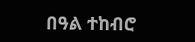በዓል ተከብሮ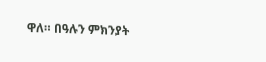ዋለ። በዓሉን ምክንያት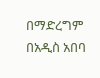በማድረግም በአዲስ አበባ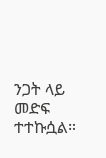ንጋት ላይ መድፍ ተተኩሷል።